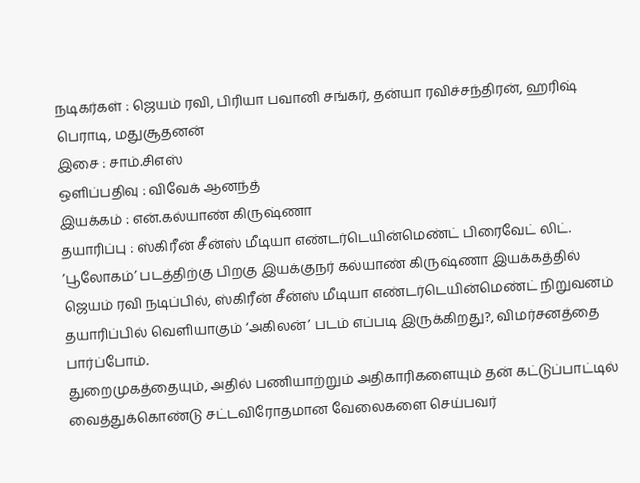நடிகர்கள் : ஜெயம் ரவி, பிரியா பவானி சங்கர், தன்யா ரவிச்சந்திரன், ஹரிஷ் பெராடி, மதுசூதனன்
இசை : சாம்.சிஎஸ்
ஒளிப்பதிவு : விவேக் ஆனந்த்
இயக்கம் : என்.கல்யாண் கிருஷ்ணா
தயாரிப்பு : ஸ்கிரீன் சீன்ஸ் மீடியா எண்டர்டெயின்மெண்ட் பிரைவேட் லிட்.
’பூலோகம்’ படத்திற்கு பிறகு இயக்குநர் கல்யாண் கிருஷ்ணா இயக்கத்தில் ஜெயம் ரவி நடிப்பில், ஸ்கிரீன் சீன்ஸ் மீடியா எண்டர்டெயின்மெண்ட் நிறுவனம் தயாரிப்பில் வெளியாகும் ‘அகிலன்’ படம் எப்படி இருக்கிறது?, விமர்சனத்தை பார்ப்போம்.
துறைமுகத்தையும், அதில் பணியாற்றும் அதிகாரிகளையும் தன் கட்டுப்பாட்டில் வைத்துக்கொண்டு சட்டவிரோதமான வேலைகளை செய்பவர்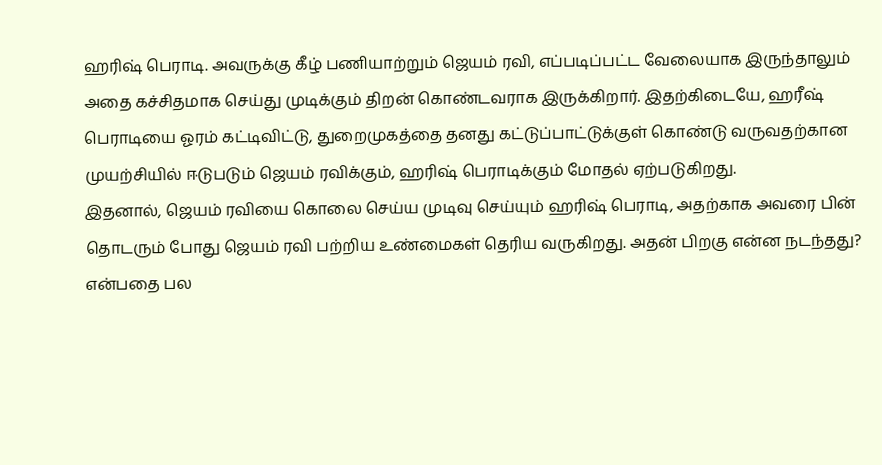ஹரிஷ் பெராடி. அவருக்கு கீழ் பணியாற்றும் ஜெயம் ரவி, எப்படிப்பட்ட வேலையாக இருந்தாலும் அதை கச்சிதமாக செய்து முடிக்கும் திறன் கொண்டவராக இருக்கிறார். இதற்கிடையே, ஹரீஷ் பெராடியை ஓரம் கட்டிவிட்டு, துறைமுகத்தை தனது கட்டுப்பாட்டுக்குள் கொண்டு வருவதற்கான முயற்சியில் ஈடுபடும் ஜெயம் ரவிக்கும், ஹரிஷ் பெராடிக்கும் மோதல் ஏற்படுகிறது.
இதனால், ஜெயம் ரவியை கொலை செய்ய முடிவு செய்யும் ஹரிஷ் பெராடி, அதற்காக அவரை பின் தொடரும் போது ஜெயம் ரவி பற்றிய உண்மைகள் தெரிய வருகிறது. அதன் பிறகு என்ன நடந்தது? என்பதை பல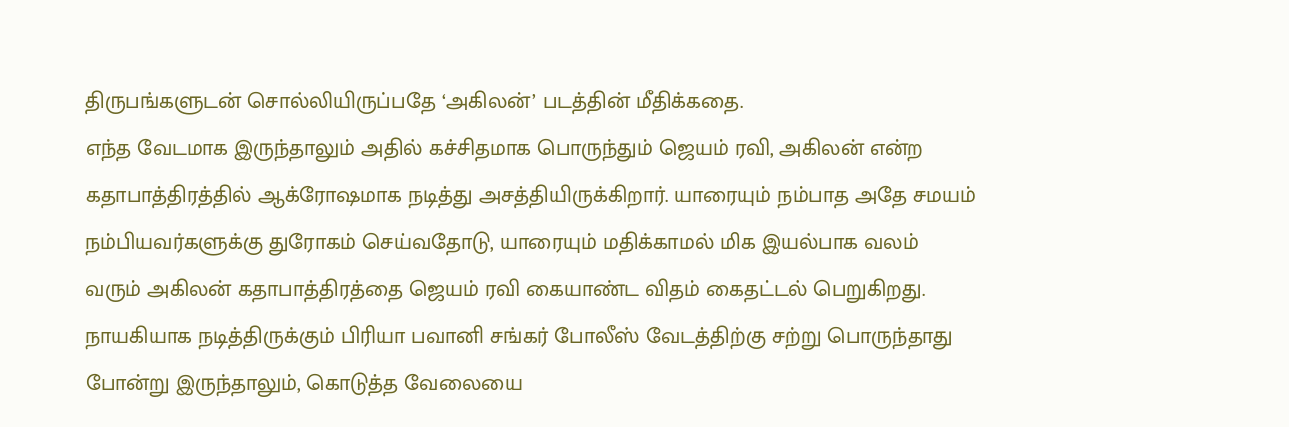திருபங்களுடன் சொல்லியிருப்பதே ‘அகிலன்’ படத்தின் மீதிக்கதை.
எந்த வேடமாக இருந்தாலும் அதில் கச்சிதமாக பொருந்தும் ஜெயம் ரவி, அகிலன் என்ற கதாபாத்திரத்தில் ஆக்ரோஷமாக நடித்து அசத்தியிருக்கிறார். யாரையும் நம்பாத அதே சமயம் நம்பியவர்களுக்கு துரோகம் செய்வதோடு, யாரையும் மதிக்காமல் மிக இயல்பாக வலம் வரும் அகிலன் கதாபாத்திரத்தை ஜெயம் ரவி கையாண்ட விதம் கைதட்டல் பெறுகிறது.
நாயகியாக நடித்திருக்கும் பிரியா பவானி சங்கர் போலீஸ் வேடத்திற்கு சற்று பொருந்தாது போன்று இருந்தாலும், கொடுத்த வேலையை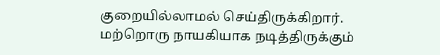குறையில்லாமல் செய்திருக்கிறார்.
மற்றொரு நாயகியாக நடித்திருக்கும்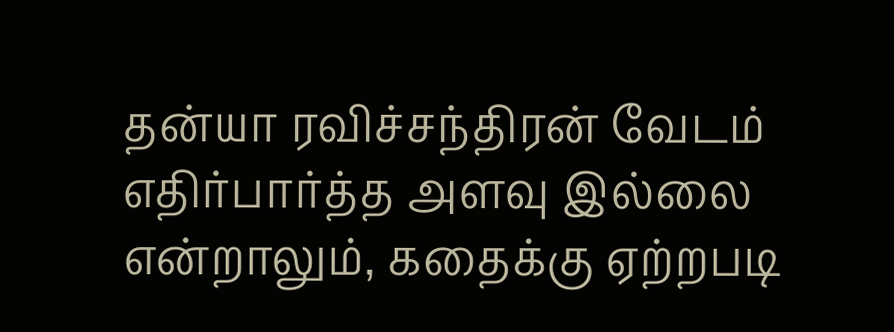தன்யா ரவிச்சந்திரன் வேடம் எதிர்பார்த்த அளவு இல்லை என்றாலும், கதைக்கு ஏற்றபடி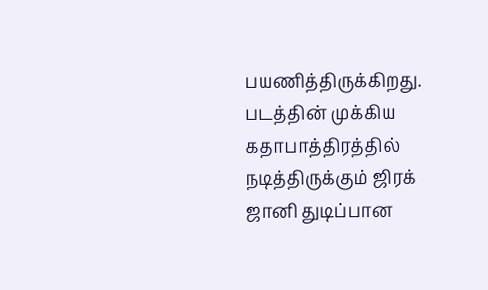பயணித்திருக்கிறது.
படத்தின் முக்கிய கதாபாத்திரத்தில் நடித்திருக்கும் ஜிரக் ஜானி துடிப்பான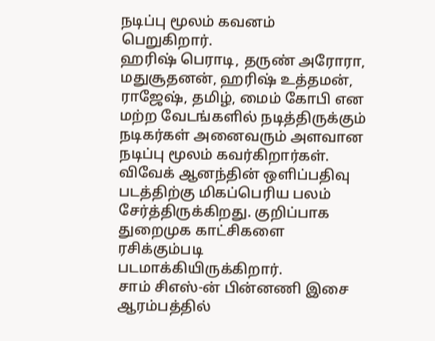நடிப்பு மூலம் கவனம் பெறுகிறார்.
ஹரிஷ் பெராடி, தருண் அரோரா, மதுசூதனன், ஹரிஷ் உத்தமன், ராஜேஷ், தமிழ், மைம் கோபி என மற்ற வேடங்களில் நடித்திருக்கும் நடிகர்கள் அனைவரும் அளவான நடிப்பு மூலம் கவர்கிறார்கள்.
விவேக் ஆனந்தின் ஒளிப்பதிவு படத்திற்கு மிகப்பெரிய பலம் சேர்த்திருக்கிறது. குறிப்பாக துறைமுக காட்சிகளை ரசிக்கும்படி படமாக்கியிருக்கிறார்.
சாம் சிஎஸ்-ன் பின்னணி இசை ஆரம்பத்தில்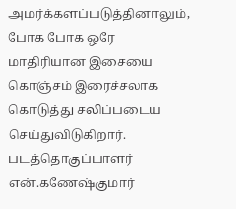அமர்க்களப்படுத்தினாலும், போக போக ஒரே மாதிரியான இசையை கொஞ்சம் இரைச்சலாக கொடுத்து சலிப்படைய செய்துவிடுகிறார்.
படத்தொகுப்பாளர் என்.கணேஷ்குமார்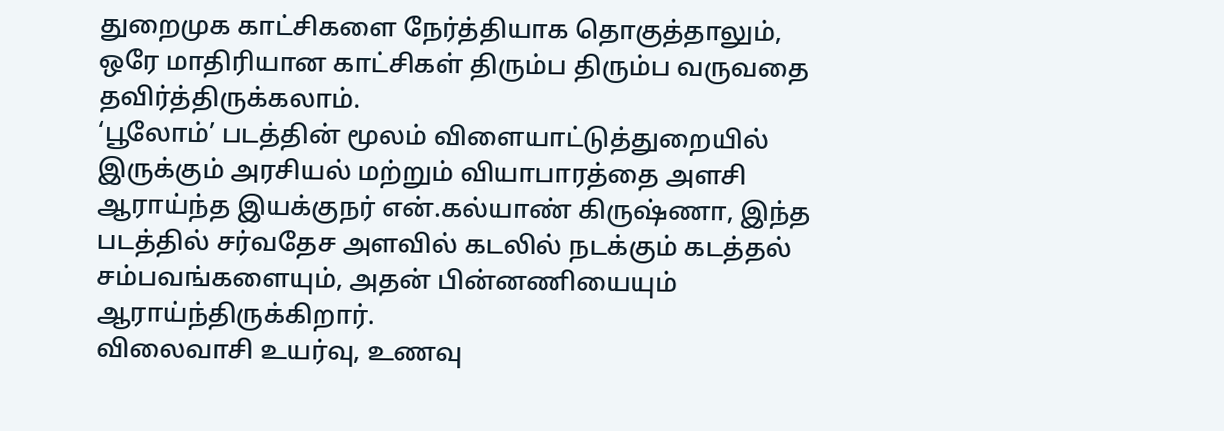துறைமுக காட்சிகளை நேர்த்தியாக தொகுத்தாலும், ஒரே மாதிரியான காட்சிகள் திரும்ப திரும்ப வருவதை தவிர்த்திருக்கலாம்.
‘பூலோம்’ படத்தின் மூலம் விளையாட்டுத்துறையில் இருக்கும் அரசியல் மற்றும் வியாபாரத்தை அளசி ஆராய்ந்த இயக்குநர் என்.கல்யாண் கிருஷ்ணா, இந்த படத்தில் சர்வதேச அளவில் கடலில் நடக்கும் கடத்தல் சம்பவங்களையும், அதன் பின்னணியையும் ஆராய்ந்திருக்கிறார்.
விலைவாசி உயர்வு, உணவு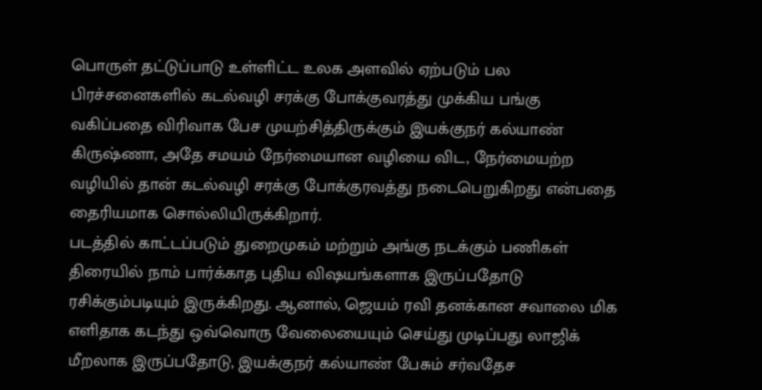பொருள் தட்டுப்பாடு உள்ளிட்ட உலக அளவில் ஏற்படும் பல பிரச்சனைகளில் கடல்வழி சரக்கு போக்குவரத்து முக்கிய பங்கு வகிப்பதை விரிவாக பேச முயற்சித்திருக்கும் இயக்குநர் கல்யாண் கிருஷ்ணா, அதே சமயம் நேர்மையான வழியை விட, நேர்மையற்ற வழியில் தான் கடல்வழி சரக்கு போக்குரவத்து நடைபெறுகிறது என்பதை தைரியமாக சொல்லியிருக்கிறார்.
படத்தில் காட்டப்படும் துறைமுகம் மற்றும் அங்கு நடக்கும் பணிகள் திரையில் நாம் பார்க்காத புதிய விஷயங்களாக இருப்பதோடு ரசிக்கும்படியும் இருக்கிறது. ஆனால், ஜெயம் ரவி தனக்கான சவாலை மிக எளிதாக கடந்து ஒவ்வொரு வேலையையும் செய்து முடிப்பது லாஜிக் மீறலாக இருப்பதோடு, இயக்குநர் கல்யாண் பேசும் சர்வதேச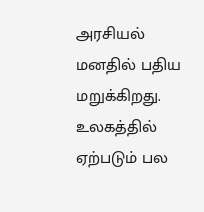அரசியல் மனதில் பதிய மறுக்கிறது.
உலகத்தில் ஏற்படும் பல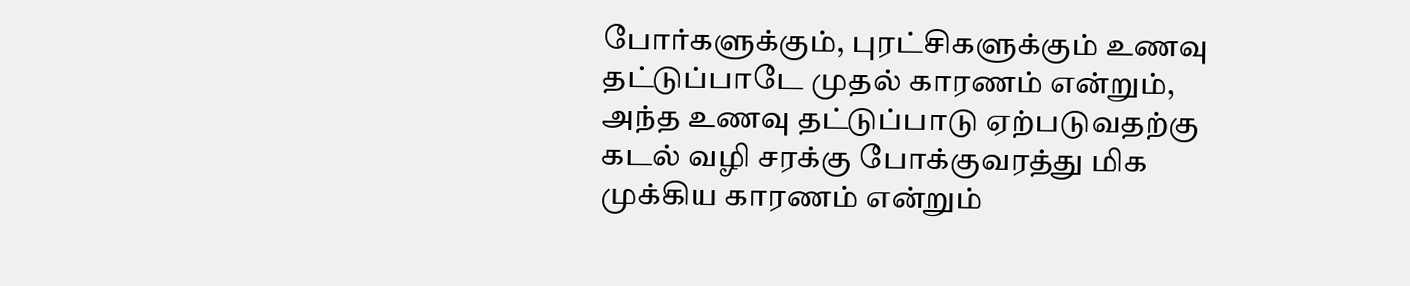போர்களுக்கும், புரட்சிகளுக்கும் உணவு தட்டுப்பாடே முதல் காரணம் என்றும், அந்த உணவு தட்டுப்பாடு ஏற்படுவதற்கு கடல் வழி சரக்கு போக்குவரத்து மிக முக்கிய காரணம் என்றும்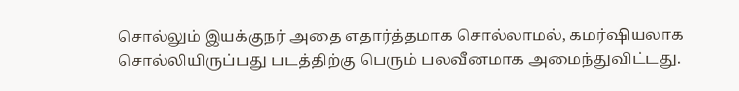சொல்லும் இயக்குநர் அதை எதார்த்தமாக சொல்லாமல், கமர்ஷியலாக சொல்லியிருப்பது படத்திற்கு பெரும் பலவீனமாக அமைந்துவிட்டது.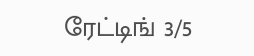ரேட்டிங் 3/5